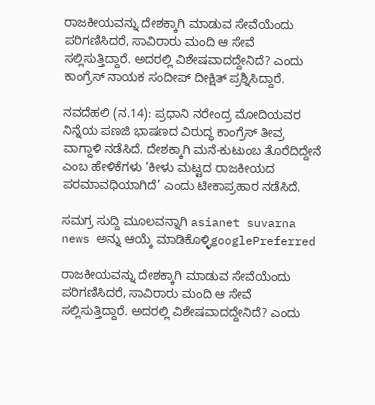ರಾಜಕೀಯವನ್ನು ದೇಶಕ್ಕಾಗಿ ಮಾಡುವ ಸೇವೆಯೆಂದು ಪರಿಗಣಿಸಿದರೆ, ಸಾವಿರಾರು ಮಂದಿ ಆ ಸೇವೆ ಸಲ್ಲಿಸುತ್ತಿದ್ದಾರೆ. ಅದರಲ್ಲಿ ವಿಶೇಷವಾದದ್ದೇನಿದೆ? ಎಂದು ಕಾಂಗ್ರೆಸ್ ನಾಯಕ ಸಂದೀಪ್ ದೀಕ್ಷಿತ್ ಪ್ರಶ್ನಿಸಿದ್ದಾರೆ.

ನವದೆಹಲಿ (ನ.14): ಪ್ರಧಾನಿ ನರೇಂದ್ರ ಮೋದಿಯವರ ನಿನ್ನೆಯ ಪಣಜಿ ಭಾಷಣದ ವಿರುದ್ಧ ಕಾಂಗ್ರೆಸ್ ತೀವ್ರ ವಾಗ್ದಾಳಿ ನಡೆಸಿದೆ. ದೇಶಕ್ಕಾಗಿ ಮನೆ-ಕುಟುಂಬ ತೊರೆದಿದ್ದೇನೆ ಎಂಬ ಹೇಳಿಕೆಗಳು ‘ಕೀಳು ಮಟ್ಟದ ರಾಜಕೀಯದ ಪರಮಾವಧಿಯಾಗಿದೆ’ ಎಂದು ಟೀಕಾಪ್ರಹಾರ ನಡೆಸಿದೆ.

ಸಮಗ್ರ ಸುದ್ದಿ ಮೂಲವನ್ನಾಗಿ asianet suvarna news ಅನ್ನು ಆಯ್ಕೆ ಮಾಡಿಕೊಳ್ಳಿgooglePreferred

ರಾಜಕೀಯವನ್ನು ದೇಶಕ್ಕಾಗಿ ಮಾಡುವ ಸೇವೆಯೆಂದು ಪರಿಗಣಿಸಿದರೆ, ಸಾವಿರಾರು ಮಂದಿ ಆ ಸೇವೆ ಸಲ್ಲಿಸುತ್ತಿದ್ದಾರೆ. ಅದರಲ್ಲಿ ವಿಶೇಷವಾದದ್ದೇನಿದೆ? ಎಂದು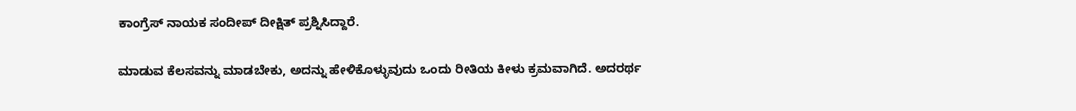ಕಾಂಗ್ರೆಸ್ ನಾಯಕ ಸಂದೀಪ್ ದೀಕ್ಷಿತ್ ಪ್ರಶ್ನಿಸಿದ್ದಾರೆ.

ಮಾಡುವ ಕೆಲಸವನ್ನು ಮಾಡಬೇಕು, ಅದನ್ನು ಹೇಳಿಕೊಳ್ಳುವುದು ಒಂದು ರೀತಿಯ ಕೀಳು ಕ್ರಮವಾಗಿದೆ. ಅದರರ್ಥ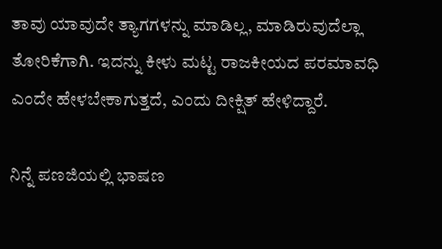ತಾವು ಯಾವುದೇ ತ್ಯಾಗಗಳನ್ನು ಮಾಡಿಲ್ಲ, ಮಾಡಿರುವುದೆಲ್ಲಾ ತೋರಿಕೆಗಾಗಿ. ಇದನ್ನು ಕೀಳು ಮಟ್ಟ ರಾಜಕೀಯದ ಪರಮಾವಧಿ ಎಂದೇ ಹೇಳಬೇಕಾಗುತ್ತದೆ, ಎಂದು ದೀಕ್ಷಿತ್ ಹೇಳಿದ್ದಾರೆ.

ನಿನ್ನೆ ಪಣಜಿಯಲ್ಲಿ ಭಾಷಣ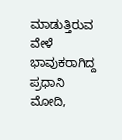ಮಾಡುತ್ತಿರುವ ವೇಳೆ ಭಾವುಕರಾಗಿದ್ದ ಪ್ರಧಾನಿ ಮೋದಿ,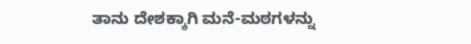ತಾನು ದೇಶಕ್ಕಾಗಿ ಮನೆ-ಮಠಗಳನ್ನು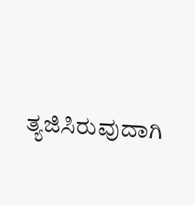ತ್ಯಜಿಸಿರುವುದಾಗಿ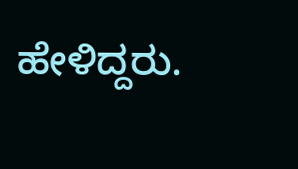ಹೇಳಿದ್ದರು.